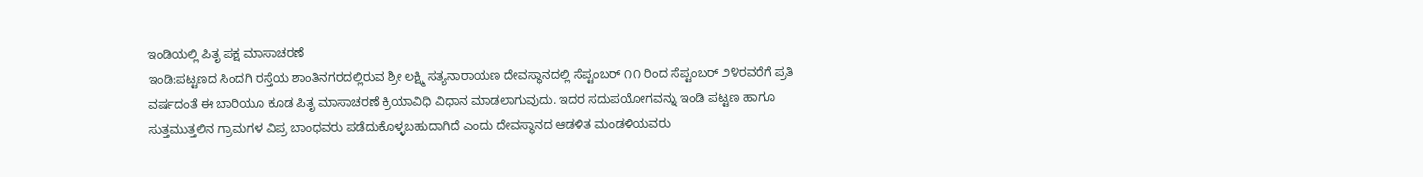ಇಂಡಿಯಲ್ಲಿ ಪಿತೃ ಪಕ್ಷ ಮಾಸಾಚರಣೆ
ಇಂಡಿ:ಪಟ್ಟಣದ ಸಿಂದಗಿ ರಸ್ತೆಯ ಶಾಂತಿನಗರದಲ್ಲಿರುವ ಶ್ರೀ ಲಕ್ಷ್ಮಿ ಸತ್ಯನಾರಾಯಣ ದೇವಸ್ಥಾನದಲ್ಲಿ ಸೆಪ್ಟಂಬರ್ ೧೧ ರಿಂದ ಸೆಪ್ಟಂಬರ್ ೨೪ರವರೆಗೆ ಪ್ರತಿ ವರ್ಷದಂತೆ ಈ ಬಾರಿಯೂ ಕೂಡ ಪಿತೃ ಮಾಸಾಚರಣೆ ಕ್ರಿಯಾವಿಧಿ ವಿಧಾನ ಮಾಡಲಾಗುವುದು. ಇದರ ಸದುಪಯೋಗವನ್ನು ಇಂಡಿ ಪಟ್ಟಣ ಹಾಗೂ ಸುತ್ತಮುತ್ತಲಿನ ಗ್ರಾಮಗಳ ವಿಪ್ರ ಬಾಂಧವರು ಪಡೆದುಕೊಳ್ಳಬಹುದಾಗಿದೆ ಎಂದು ದೇವಸ್ಥಾನದ ಆಡಳಿತ ಮಂಡಳಿಯವರು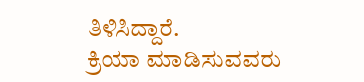ತಿಳಿಸಿದ್ದಾರೆ.
ಕ್ರಿಯಾ ಮಾಡಿಸುವವರು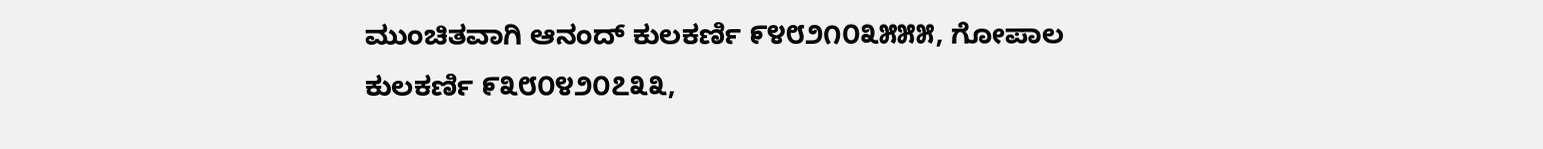ಮುಂಚಿತವಾಗಿ ಆನಂದ್ ಕುಲಕರ್ಣಿ ೯೪೮೨೧೦೩೫೫೫, ಗೋಪಾಲ ಕುಲಕರ್ಣಿ ೯೩೮೦೪೨೦೭೩೩,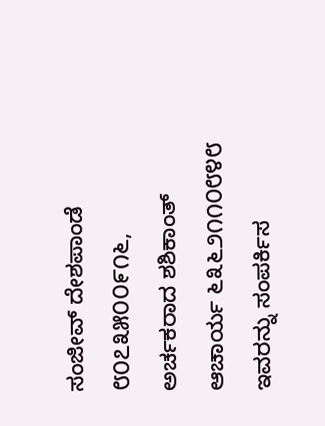ಸಂಜೀವ್ ದೇಶಪಾಂಡೆ ೮೦೭೩೫೦೦೯೧೬, ಅರ್ಚಕರಾದ ಶಶಿಕಾಂತ್ ಆಚಾರ್ಯ ೬೩೬೨೧೧೦೮೪೮ ಇವರನ್ನು ಸಂಪರ್ಕಿಸ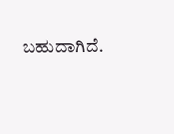ಬಹುದಾಗಿದೆ.